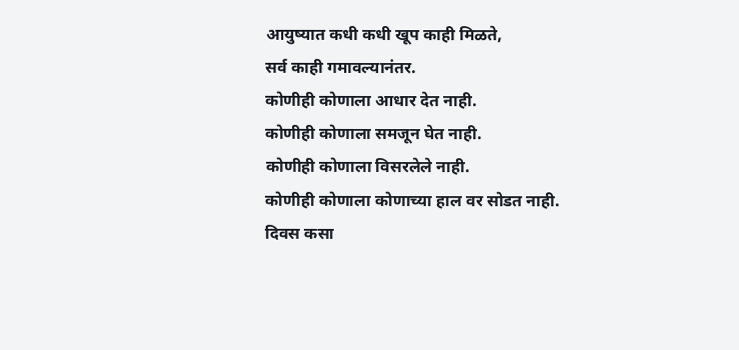आयुष्यात कधी कधी खूप काही मिळते,
सर्व काही गमावल्यानंतर.
कोणीही कोणाला आधार देत नाही.
कोणीही कोणाला समजून घेत नाही.
कोणीही कोणाला विसरलेले नाही.
कोणीही कोणाला कोणाच्या हाल वर सोडत नाही.
दिवस कसा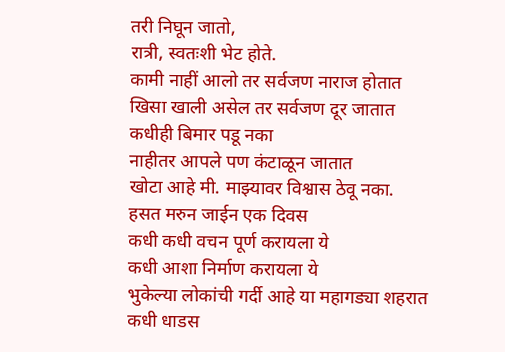तरी निघून जातो,
रात्री, स्वतःशी भेट होते.
कामी नाहीं आलो तर सर्वजण नाराज होतात
खिसा खाली असेल तर सर्वजण दूर जातात
कधीही बिमार पडू नका
नाहीतर आपले पण कंटाळून जातात
खोटा आहे मी. माझ्यावर विश्वास ठेवू नका.
हसत मरुन जाईन एक दिवस
कधी कधी वचन पूर्ण करायला ये
कधी आशा निर्माण करायला ये
भुकेल्या लोकांची गर्दी आहे या महागड्या शहरात
कधी धाडस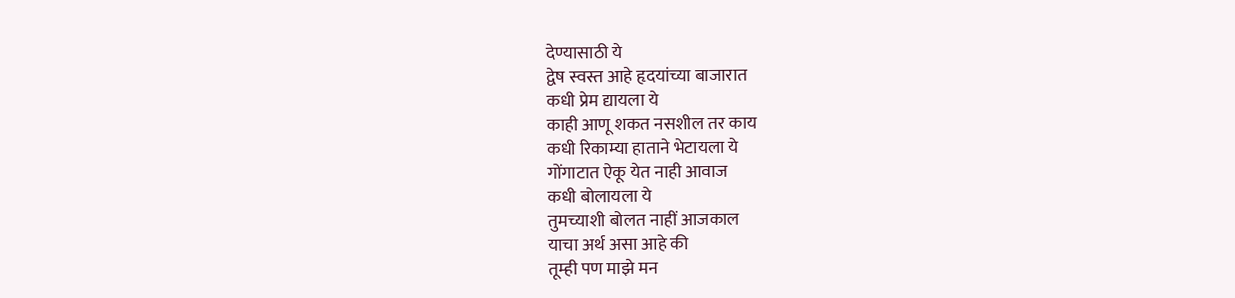देण्यासाठी ये
द्वेष स्वस्त आहे हृदयांच्या बाजारात
कधी प्रेम द्यायला ये
काही आणू शकत नसशील तर काय
कधी रिकाम्या हाताने भेटायला ये
गोंगाटात ऐकू येत नाही आवाज
कधी बोलायला ये
तुमच्याशी बोलत नाहीं आजकाल
याचा अर्थ असा आहे की
तूम्ही पण माझे मन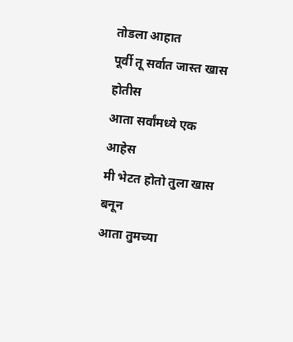तोडला आहात
पूर्वी तू सर्वात जास्त खास होतीस
आता सर्वांमध्ये एक आहेस
मी भेटत होतो तुला खास बनून
आता तुमच्या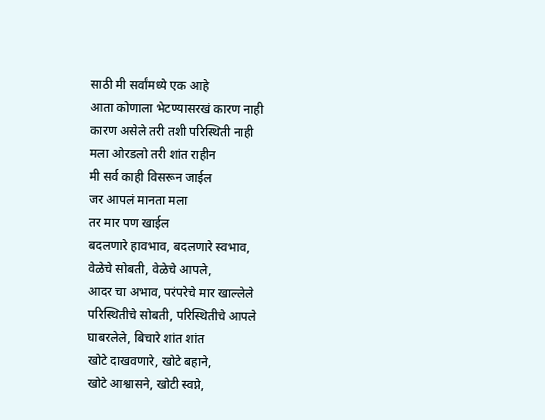साठी मी सर्वांमध्ये एक आहे
आता कोणाला भेटण्यासरखं कारण नाही
कारण असेले तरी तशी परिस्थिती नाही
मला ओरडलो तरी शांत राहीन
मी सर्व काही विसरून जाईल
जर आपलं मानता मला
तर मार पण खाईल
बदलणारे हावभाव, बदलणारे स्वभाव,
वेळेचे सोबती, वेळेचे आपले,
आदर चा अभाव, परंपरेचे मार खाल्लेले
परिस्थितीचे सोबती, परिस्थितीचे आपले
घाबरलेले, बिचारे शांत शांत
खोटे दाखवणारे, खोटे बहाने,
खोटे आश्वासने, खोटी स्वप्ने,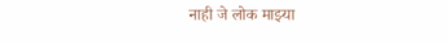नाही जे लोक माझ्या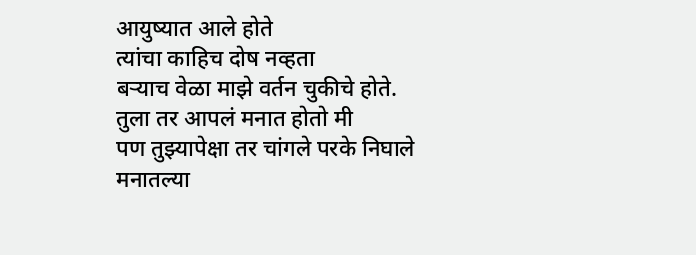आयुष्यात आले होते
त्यांचा काहिच दोष नव्हता
बऱ्याच वेळा माझे वर्तन चुकीचे होते.
तुला तर आपलं मनात होतो मी
पण तुझ्यापेक्षा तर चांगले परके निघाले
मनातल्या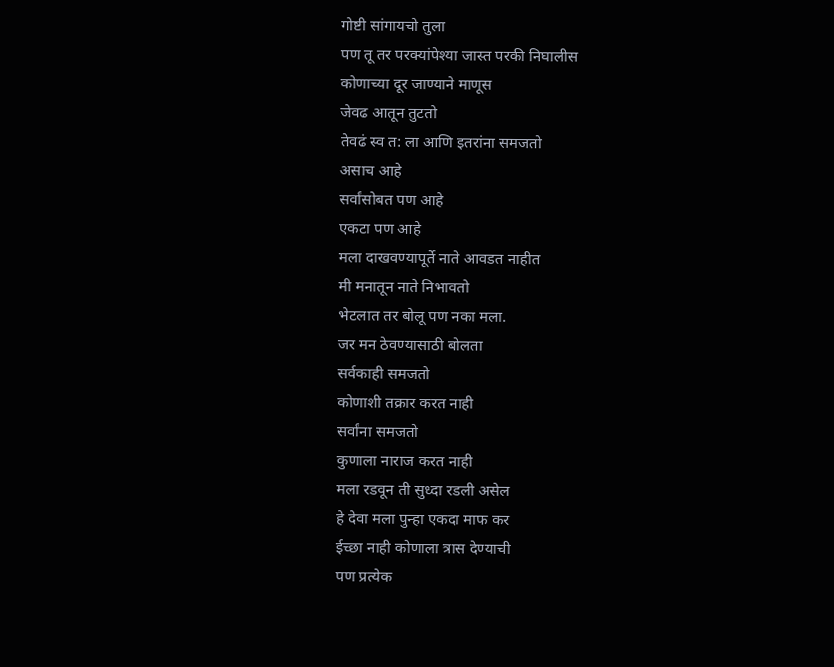गोष्टी सांगायचो तुला
पण तू तर परक्यांपेश्या जास्त परकी निघालीस
कोणाच्या दूर जाण्याने माणूस
जेवढ आतून तुटतो
तेवढं स्व त: ला आणि इतरांना समजतो
असाच आहे
सर्वांसोबत पण आहे
एकटा पण आहे
मला दाखवण्यापूर्ते नाते आवडत नाहीत
मी मनातून नाते निभावतो
भेटलात तर बोलू पण नका मला.
जर मन ठेवण्यासाठी बोलता
सर्वकाही समजतो
कोणाशी तक्रार करत नाही
सर्वांना समजतो
कुणाला नाराज करत नाही
मला रडवून ती सुध्दा रडली असेल
हे देवा मला पुन्हा एकदा माफ कर
ईच्छा नाही कोणाला त्रास देण्याची
पण प्रत्येक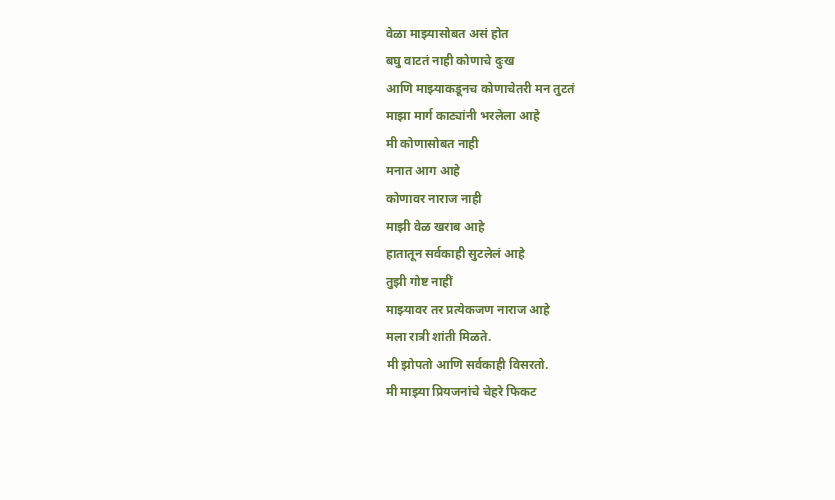वेळा माझ्यासोबत असं होत
बघु वाटतं नाही कोणाचे दुःख
आणि माझ्याकडूनच कोणाचेतरी मन तुटतं
माझा मार्ग काट्यांनी भरलेला आहे
मी कोणासोबत नाही
मनात आग आहे
कोणावर नाराज नाही
माझी वेळ खराब आहे
हातातून सर्वकाही सुटलेलं आहे
तुझी गोष्ट नाहीं
माझ्यावर तर प्रत्येकजण नाराज आहे
मला रात्री शांती मिळते.
मी झोपतो आणि सर्वकाही विसरतो.
मी माझ्या प्रियजनांचे चेहरे फिकट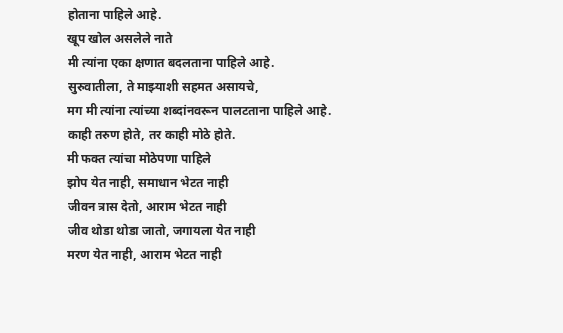होताना पाहिले आहे.
खूप खोल असलेले नाते
मी त्यांना एका क्षणात बदलताना पाहिले आहे.
सुरुवातीला, ते माझ्याशी सहमत असायचे,
मग मी त्यांना त्यांच्या शब्दांनवरून पालटताना पाहिले आहे.
काही तरुण होते, तर काही मोठे होते.
मी फक्त त्यांचा मोठेपणा पाहिले
झोप येत नाही, समाधान भेटत नाही
जीवन त्रास देतो, आराम भेटत नाही
जीव थोडा थोडा जातो, जगायला येत नाही
मरण येत नाही, आराम भेटत नाही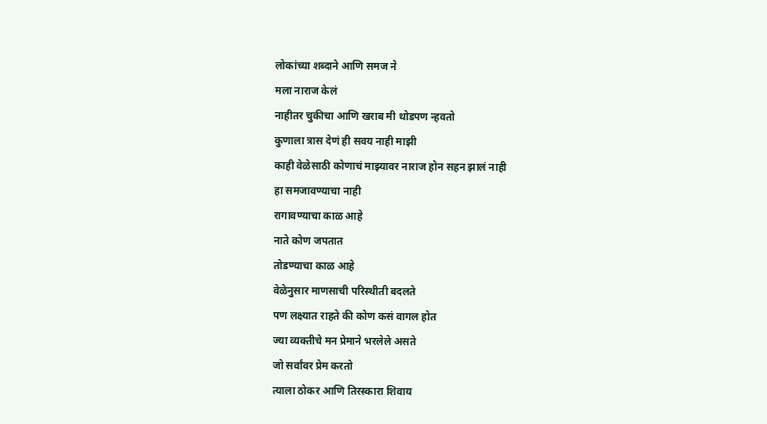लोकांच्या शब्दाने आणि समज ने
मला नाराज केलं
नाहीतर चुकीचा आणि खराब मी थोडपण न्हवतो
कुणाला त्रास देणं ही सवय नाही माझी
काही वेळेसाठी कोणाचं माझ्यावर नाराज होन सहन झालं नाही
हा समजावण्याचा नाही
रागावण्याचा काळ आहे
नाते कोण जपतात
तोडण्याचा काळ आहे
वेळेनुसार माणसाची परिस्थीती बदलते
पण लक्ष्यात राहते की कोण कसं वागल होत
ज्या व्यक्तीचे मन प्रेमाने भरलेले असते
जो सर्वांवर प्रेम करतो
त्याला ठोकर आणि तिरस्कारा शिवाय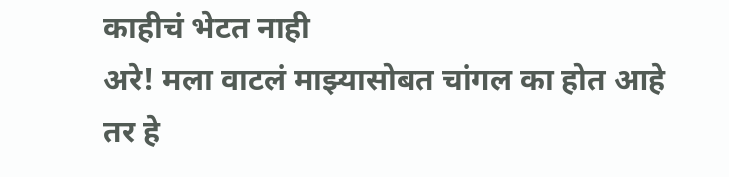काहीचं भेटत नाही
अरे! मला वाटलं माझ्यासोबत चांगल का होत आहे
तर हे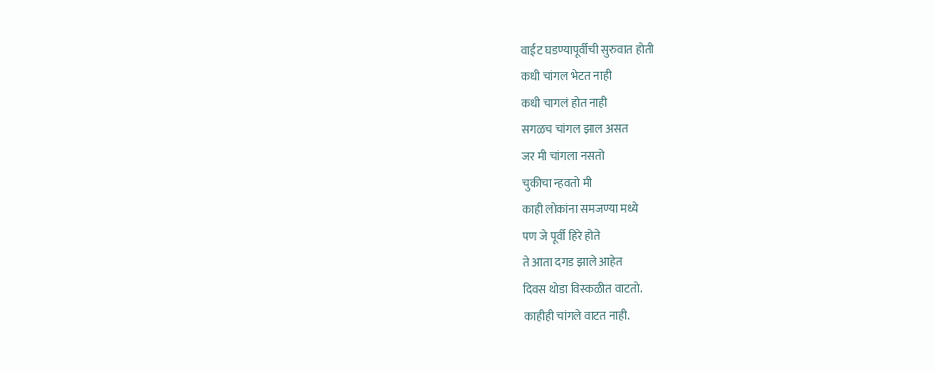वाईट घडण्यापूर्वीची सुरुवात होती
कधी चांगल भेटत नाही
कधी चागलं होत नाही
सगळच चांगल झाल असत
जर मी चांगला नसतो
चुकीचा न्हवतो मी
काही लोकांना समजण्या मध्ये
पण जे पूर्वी हिरे होते
ते आता दगड झाले आहेत
दिवस थोडा विस्कळीत वाटतो.
काहीही चांगले वाटत नाही.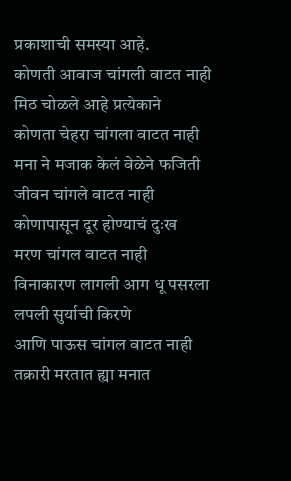प्रकाशाची समस्या आहे.
कोणती आवाज चांगली वाटत नाही
मिठ चोळले आहे प्रत्येकाने
कोणता चेहरा चांगला वाटत नाही
मना ने मजाक केलं वेळेने फजिती
जीवन चांगले वाटत नाही
कोणापासून दूर होण्याचं दुःख
मरण चांगल वाटत नाही
विनाकारण लागली आग धू पसरला
लपली सुर्याची किरणे
आणि पाऊस चांगल वाटत नाही
तक्रारी मरतात ह्या मनात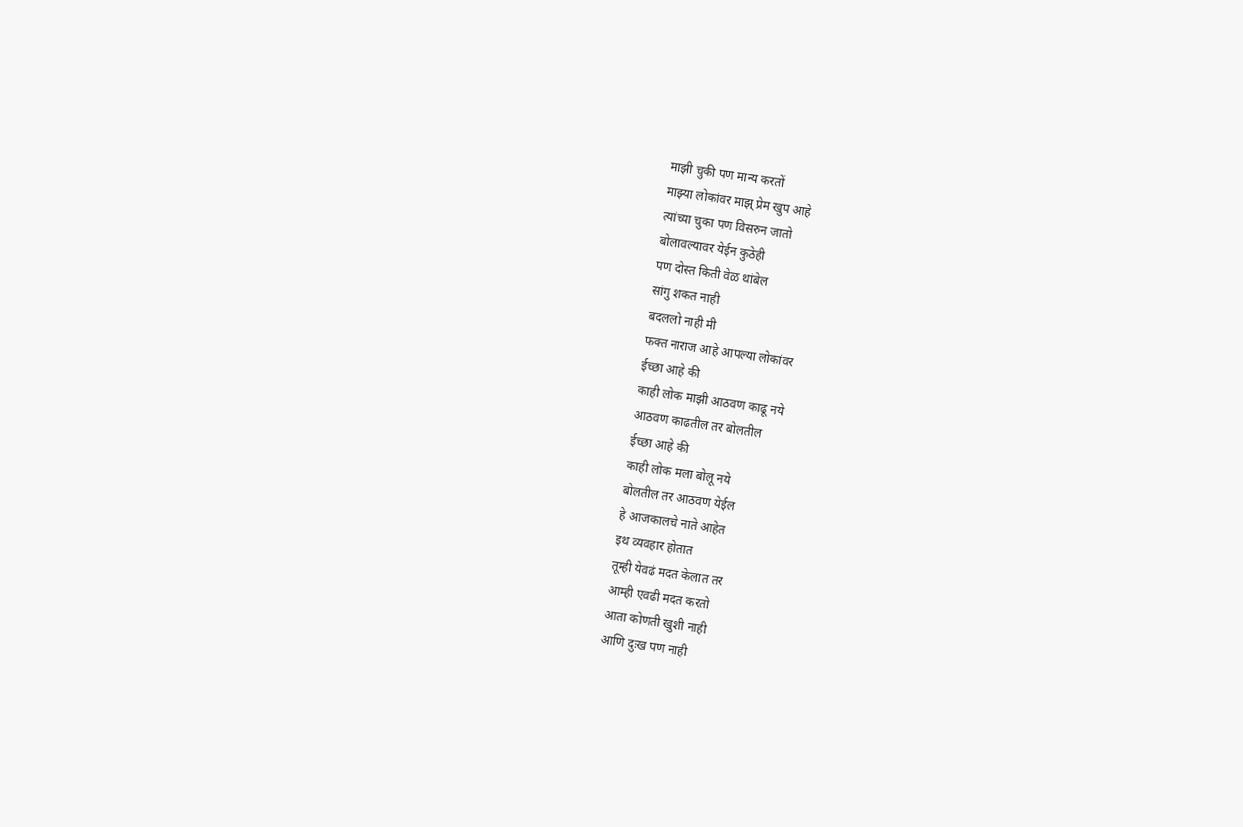माझी चुकी पण मान्य करतों
माझ्या लोकांवर माझ् प्रेम खुप आहे
त्यांच्या चुका पण विसरुन जातो
बोलावल्यावर येईन कुठेही
पण दोस्त किती वेळ थांबेल
सांगु शकत नाही
बदललो नाही मी
फक्त नाराज आहे आपल्या लोकांवर
ईच्छा आहे की
काही लोक माझी आठवण काढू नये
आठवण काढतील तर बोलतील
ईच्छा आहे की
काही लोक मला बोलू नये
बोलतील तर आठवण येईल
हे आजकालचे नाते आहेत
इथ व्यवहार होतात
तूम्ही येवढं मदत केलात तर
आम्ही एवढी मदत करतो
आता कोणती खुशी नाही
आणि दुःख पण नाही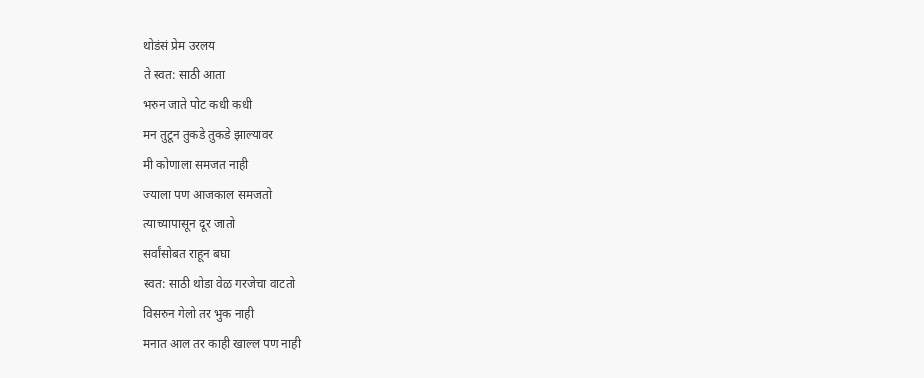थोडंसं प्रेम उरलय
ते स्वत: साठी आता
भरुन जाते पोट कधी कधी
मन तुटून तुकडे तुकडे झाल्यावर
मी कोणाला समजत नाही
ज्याला पण आजकाल समजतो
त्याच्यापासून दूर जातो
सर्वांसोबत राहून बघा
स्वत: साठी थोडा वेळ गरजेचा वाटतो
विसरुन गेलो तर भुक नाही
मनात आल तर काही खाल्ल पण नाही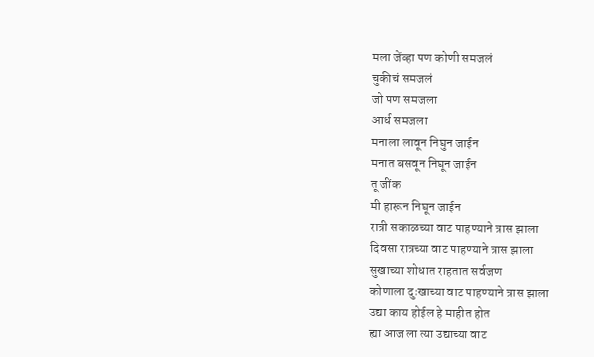मला जेंव्हा पण कोणी समजलं
चुकीचं समजलं
जो पण समजला
आर्ध समजला
मनाला लावून निघुन जाईन
मनात बसवून निघून जाईन
तू जींक
मी हारून निघून जाईन
रात्री सकाळच्या वाट पाहण्याने त्रास झाला
दिवसा रात्रच्या वाट पाहण्याने त्रास झाला
सुखाच्या शोधात राहतात सर्वजण
कोणाला दुःखाच्या वाट पाहण्याने त्रास झाला
उद्या काय होईल हे माहीत होत
ह्या आज ला त्या उद्याच्या वाट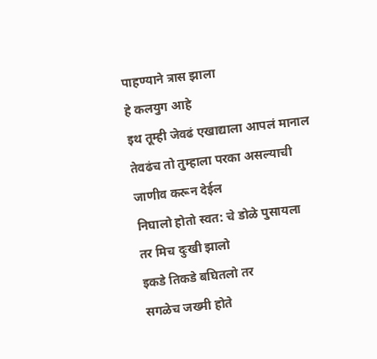पाहण्याने त्रास झाला
हे कलयुग आहे
इथ तूम्ही जेवढं एखाद्याला आपलं मानाल
तेवढंच तो तुम्हाला परका असल्याची
जाणीव करून देईल
निघालो होतो स्वत: चे डोळे पुसायला
तर मिच दुःखी झालो
इकडे तिकडे बघितलो तर
सगळेच जख्मी होते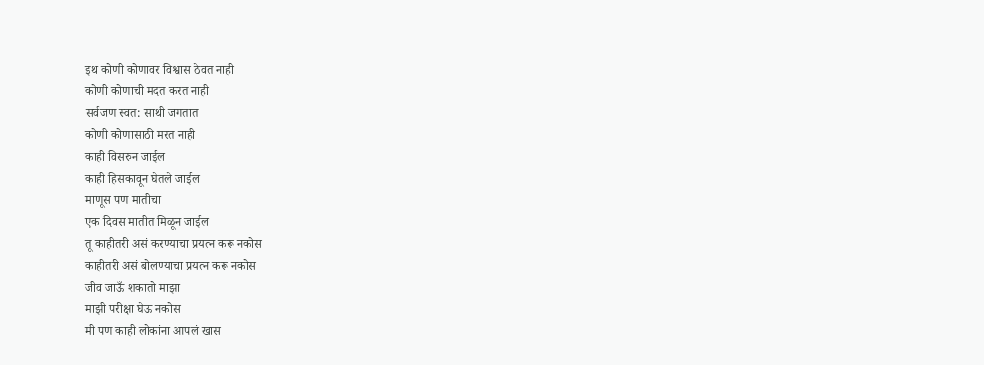इथ कोणी कोणावर विश्वास ठेवत नाही
कोणी कोणाची मदत करत नाही
सर्वजण स्वत: साथी जगतात
कोणी कोणासाठी मरत नाही
काही विसरुन जाईल
काही हिसकावून घेतले जाईल
माणूस पण मातीचा
एक दिवस मातीत मिळून जाईल
तू काहीतरी असं करण्याचा प्रयत्न करू नकोस
काहीतरी असं बोलण्याचा प्रयत्न करू नकोस
जीव जाऊँ शकातो माझा
माझी परीक्षा घेऊ नकोस
मी पण काही लोकांना आपलं खास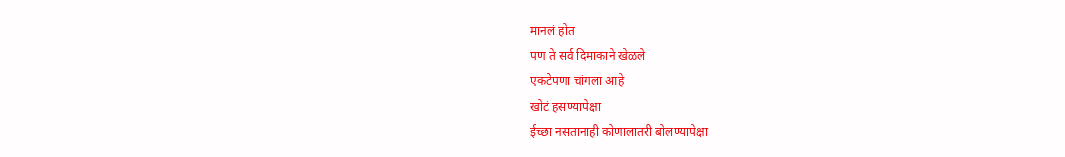मानलं होत
पण ते सर्व दिमाकाने खेळले
एकटेपणा चांगला आहे
खोटं हसण्यापेक्षा
ईच्छा नसतानाही कोणालातरी बोलण्यापेक्षा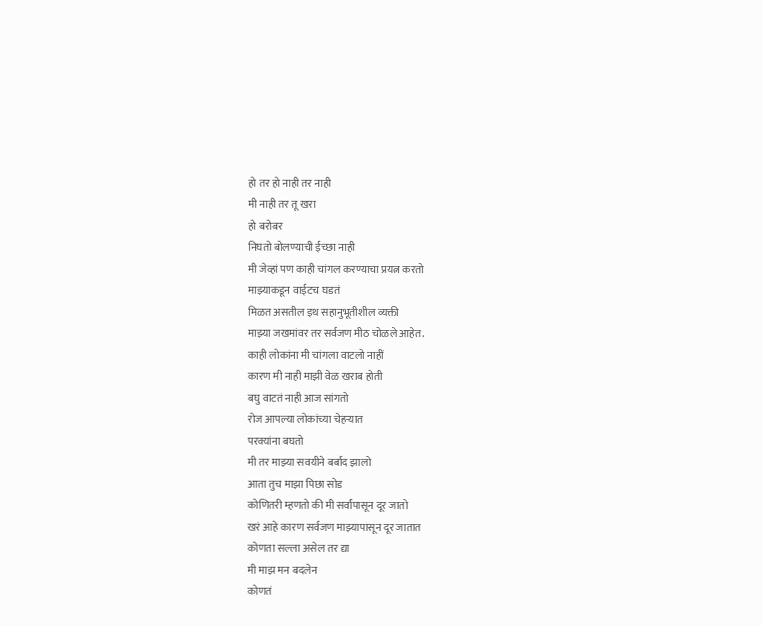हो तर हो नाही तर नाही
मी नाही तर तू खरा
हो बरोबर
निघतो बोलण्याची ईच्छा नाही
मी जेव्हां पण काही चांगल करण्याचा प्रयत्न करतो
माझ्याकडून वाईटच घडतं
मिळत असतील इथ सहानुभूतीशील व्यक्ती
माझ्या जखमांवर तर सर्वजण मीठ चोळले आहेत.
काही लोकांना मी चांगला वाटलो नाहीं
कारण मी नाही माझी वेळ खराब होती
बघु वाटतं नाही आज सांगतो
रोज आपल्या लोकांच्या चेहऱ्यात
परक्यांना बघतो
मी तर माझ्या सवयीने बर्बाद झालो
आता तुच माझा पिछा सोड
कोणितरी म्हणतो की मी सर्वांपासून दूर जातो
खरं आहे कारण सर्वजण माझ्यापासून दूर जातात
कोणता सल्ला असेल तर द्या
मी माझ मन बदलेन
कोणतं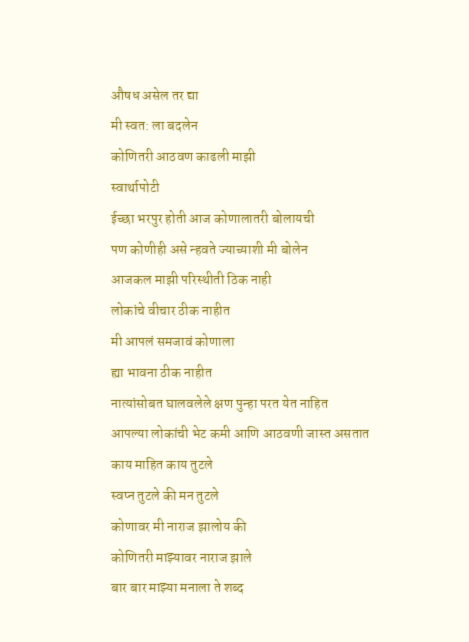औषध असेल तर द्या
मी स्वत: ला बदलेन
कोणितरी आठवण काढली माझी
स्वार्थापोटी
ईच्छा भरपुर होती आज कोणालातरी बोलायची
पण कोणीही असे न्हवते ज्याच्याशी मी बोलेन
आजकल माझी परिस्थीती ठिक नाही
लोकांचे वीचार ठीक नाहीत
मी आपलं समजावं कोणाला
ह्या भावना ठीक नाहीत
नात्यांसोबत घालवलेले क्षण पुन्हा परत येत नाहित
आपल्या लोकांची भेट कमी आणि आठवणी जास्त असतात
काय माहित काय तुटले
स्वप्न तुटले की मन तुटले
कोणावर मी नाराज झालोय की
कोणितरी माझ्यावर नाराज झाले
बार बार माझ्या मनाला ते शब्द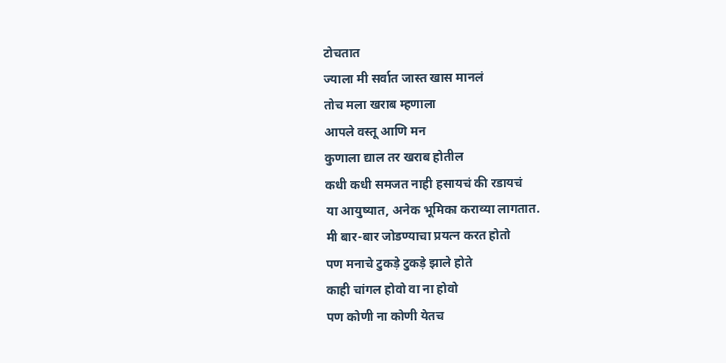टोचतात
ज्याला मी सर्वात जास्त खास मानलं
तोच मला खराब म्हणाला
आपले वस्तू आणि मन
कुणाला द्याल तर खराब होतील
कधी कधी समजत नाही हसायचं की रडायचं
या आयुष्यात, अनेक भूमिका कराव्या लागतात.
मी बार-बार जोडण्याचा प्रयत्न करत होतो
पण मनाचे टुकड़े टुकड़े झाले होते
काही चांगल होवो वा ना होवो
पण कोणी ना कोणी येतच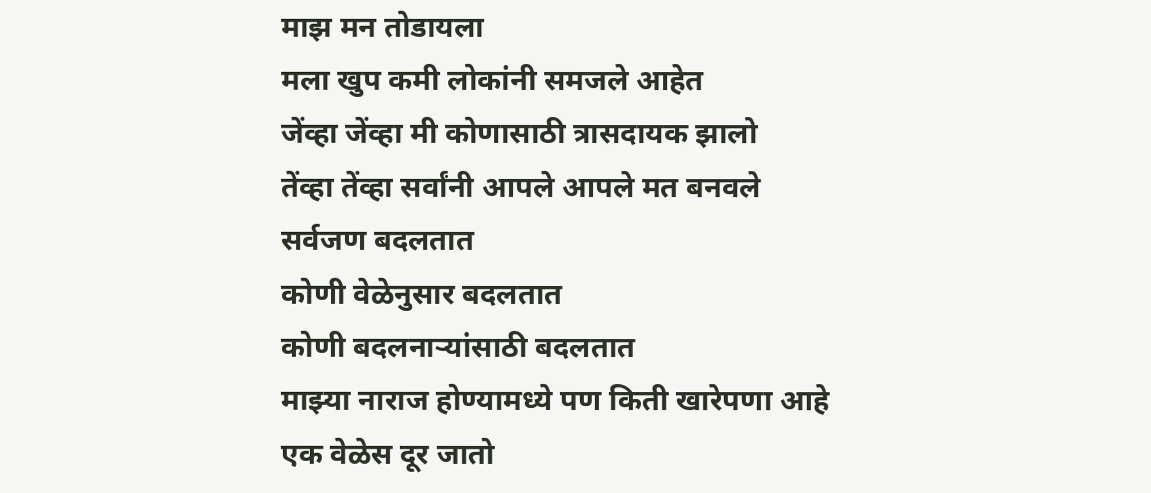माझ मन तोडायला
मला खुप कमी लोकांनी समजले आहेत
जेंव्हा जेंव्हा मी कोणासाठी त्रासदायक झालो
तेंव्हा तेंव्हा सर्वांनी आपले आपले मत बनवले
सर्वजण बदलतात
कोणी वेळेनुसार बदलतात
कोणी बदलनाऱ्यांसाठी बदलतात
माझ्या नाराज होण्यामध्ये पण किती खारेपणा आहे
एक वेळेस दूर जातो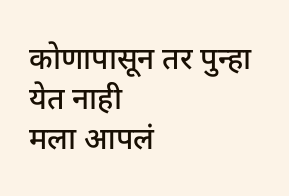कोणापासून तर पुन्हा येत नाही
मला आपलं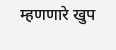म्हणणारे खुप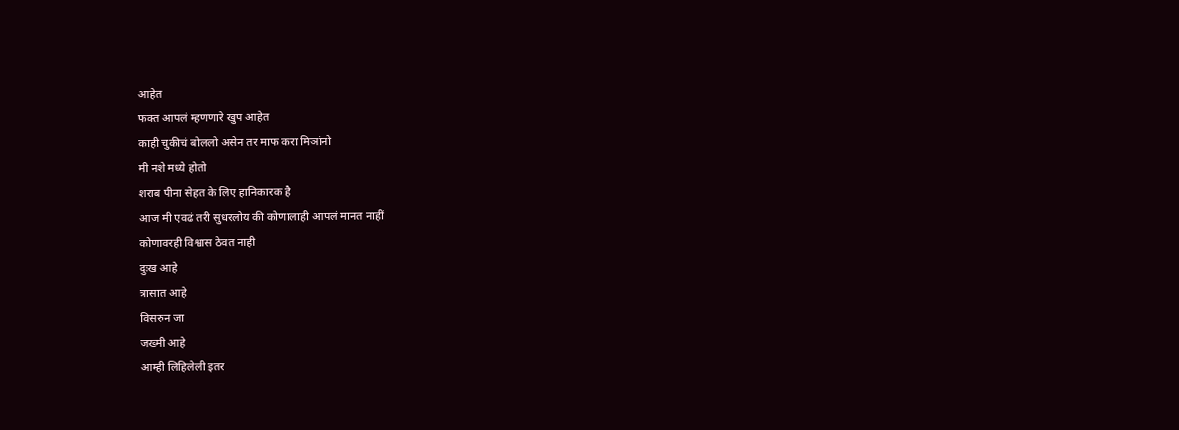आहेत
फक्त आपलं म्हणणारे खुप आहेत
काही चुकीचं बोललो असेन तर माफ करा मिञांनो
मी नशे मध्ये होतो
शराब पीना सेहत के लिए हानिकारक है
आज मी एवढं तरी सुधरलोय की कोणालाही आपलं मानत नाहीं
कोणावरही विश्वास ठेवत नाही
दुःख आहे
त्रासात आहे
विसरुन जा
जख्मी आहे
आम्ही लिहिलेली इतर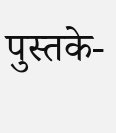पुस्तके-